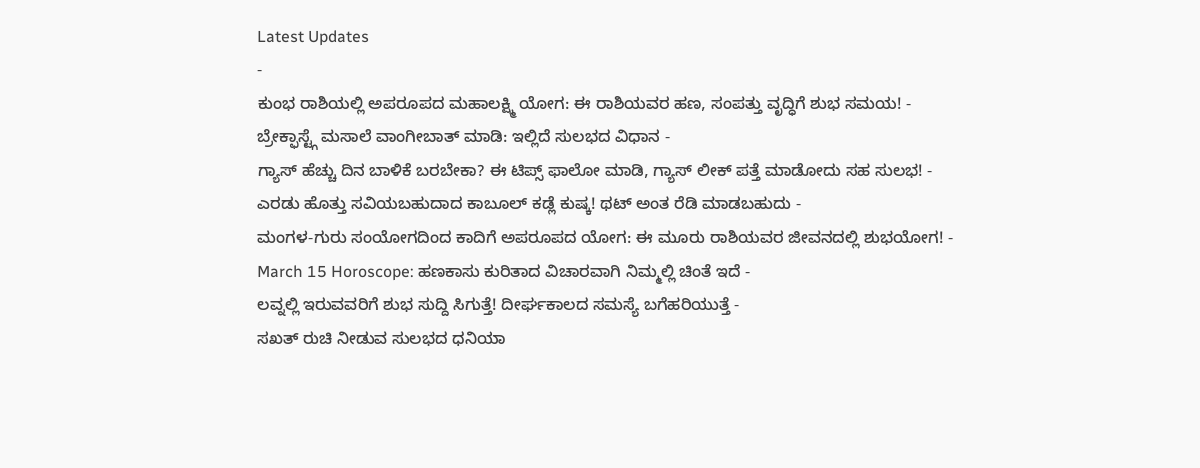Latest Updates
-
ಕುಂಭ ರಾಶಿಯಲ್ಲಿ ಅಪರೂಪದ ಮಹಾಲಕ್ಷ್ಮಿ ಯೋಗ: ಈ ರಾಶಿಯವರ ಹಣ, ಸಂಪತ್ತು ವೃದ್ಧಿಗೆ ಶುಭ ಸಮಯ! -
ಬ್ರೇಕ್ಫಾಸ್ಟ್ಗೆ ಮಸಾಲೆ ವಾಂಗೀಬಾತ್ ಮಾಡಿ: ಇಲ್ಲಿದೆ ಸುಲಭದ ವಿಧಾನ -
ಗ್ಯಾಸ್ ಹೆಚ್ಚು ದಿನ ಬಾಳಿಕೆ ಬರಬೇಕಾ? ಈ ಟಿಪ್ಸ್ ಫಾಲೋ ಮಾಡಿ, ಗ್ಯಾಸ್ ಲೀಕ್ ಪತ್ತೆ ಮಾಡೋದು ಸಹ ಸುಲಭ! -
ಎರಡು ಹೊತ್ತು ಸವಿಯಬಹುದಾದ ಕಾಬೂಲ್ ಕಡ್ಲೆ ಕುಷ್ಕ! ಥಟ್ ಅಂತ ರೆಡಿ ಮಾಡಬಹುದು -
ಮಂಗಳ-ಗುರು ಸಂಯೋಗದಿಂದ ಕಾದಿಗೆ ಅಪರೂಪದ ಯೋಗ: ಈ ಮೂರು ರಾಶಿಯವರ ಜೀವನದಲ್ಲಿ ಶುಭಯೋಗ! -
March 15 Horoscope: ಹಣಕಾಸು ಕುರಿತಾದ ವಿಚಾರವಾಗಿ ನಿಮ್ಮಲ್ಲಿ ಚಿಂತೆ ಇದೆ -
ಲವ್ನಲ್ಲಿ ಇರುವವರಿಗೆ ಶುಭ ಸುದ್ದಿ ಸಿಗುತ್ತೆ! ದೀರ್ಘಕಾಲದ ಸಮಸ್ಯೆ ಬಗೆಹರಿಯುತ್ತೆ -
ಸಖತ್ ರುಚಿ ನೀಡುವ ಸುಲಭದ ಧನಿಯಾ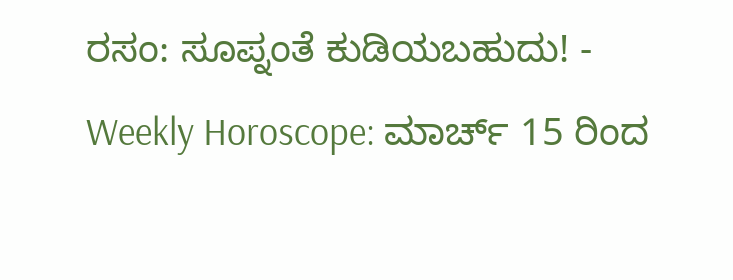ರಸಂ: ಸೂಪ್ನಂತೆ ಕುಡಿಯಬಹುದು! -
Weekly Horoscope: ಮಾರ್ಚ್ 15 ರಿಂದ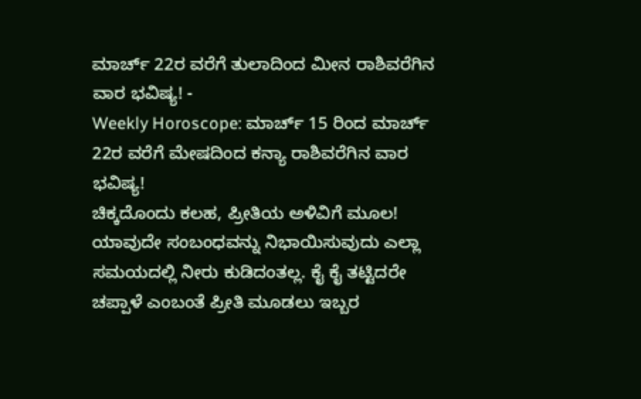ಮಾರ್ಚ್ 22ರ ವರೆಗೆ ತುಲಾದಿಂದ ಮೀನ ರಾಶಿವರೆಗಿನ ವಾರ ಭವಿಷ್ಯ! -
Weekly Horoscope: ಮಾರ್ಚ್ 15 ರಿಂದ ಮಾರ್ಚ್ 22ರ ವರೆಗೆ ಮೇಷದಿಂದ ಕನ್ಯಾ ರಾಶಿವರೆಗಿನ ವಾರ ಭವಿಷ್ಯ!
ಚಿಕ್ಕದೊಂದು ಕಲಹ, ಪ್ರೀತಿಯ ಅಳಿವಿಗೆ ಮೂಲ!
ಯಾವುದೇ ಸಂಬಂಧವನ್ನು ನಿಭಾಯಿಸುವುದು ಎಲ್ಲಾ ಸಮಯದಲ್ಲಿ ನೀರು ಕುಡಿದಂತಲ್ಲ. ಕೈ ಕೈ ತಟ್ಟಿದರೇ ಚಪ್ಪಾಳೆ ಎಂಬಂತೆ ಪ್ರೀತಿ ಮೂಡಲು ಇಬ್ಬರ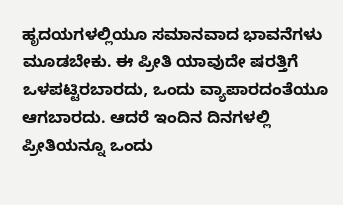ಹೃದಯಗಳಲ್ಲಿಯೂ ಸಮಾನವಾದ ಭಾವನೆಗಳು ಮೂಡಬೇಕು. ಈ ಪ್ರೀತಿ ಯಾವುದೇ ಷರತ್ತಿಗೆ ಒಳಪಟ್ಟಿರಬಾರದು, ಒಂದು ವ್ಯಾಪಾರದಂತೆಯೂ ಆಗಬಾರದು. ಆದರೆ ಇಂದಿನ ದಿನಗಳಲ್ಲಿ ಪ್ರೀತಿಯನ್ನೂ ಒಂದು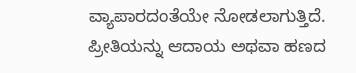ವ್ಯಾಪಾರದಂತೆಯೇ ನೋಡಲಾಗುತ್ತಿದೆ.
ಪ್ರೀತಿಯನ್ನು ಆದಾಯ ಅಥವಾ ಹಣದ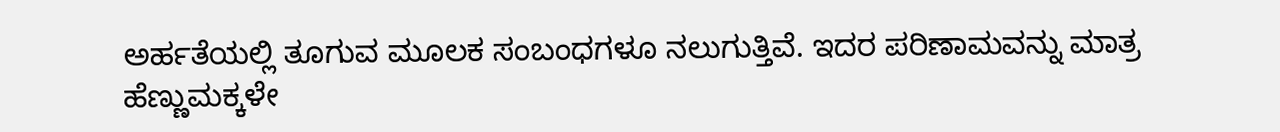ಅರ್ಹತೆಯಲ್ಲಿ ತೂಗುವ ಮೂಲಕ ಸಂಬಂಧಗಳೂ ನಲುಗುತ್ತಿವೆ. ಇದರ ಪರಿಣಾಮವನ್ನು ಮಾತ್ರ ಹೆಣ್ಣುಮಕ್ಕಳೇ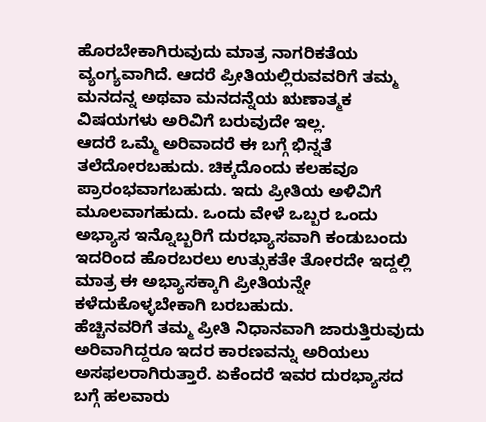ಹೊರಬೇಕಾಗಿರುವುದು ಮಾತ್ರ ನಾಗರಿಕತೆಯ ವ್ಯಂಗ್ಯವಾಗಿದೆ. ಆದರೆ ಪ್ರೀತಿಯಲ್ಲಿರುವವರಿಗೆ ತಮ್ಮ ಮನದನ್ನ ಅಥವಾ ಮನದನ್ನೆಯ ಋಣಾತ್ಮಕ ವಿಷಯಗಳು ಅರಿವಿಗೆ ಬರುವುದೇ ಇಲ್ಲ.
ಆದರೆ ಒಮ್ಮೆ ಅರಿವಾದರೆ ಈ ಬಗ್ಗೆ ಭಿನ್ನತೆ ತಲೆದೋರಬಹುದು. ಚಿಕ್ಕದೊಂದು ಕಲಹವೂ ಪ್ರಾರಂಭವಾಗಬಹುದು. ಇದು ಪ್ರೀತಿಯ ಅಳಿವಿಗೆ ಮೂಲವಾಗಹುದು. ಒಂದು ವೇಳೆ ಒಬ್ಬರ ಒಂದು ಅಭ್ಯಾಸ ಇನ್ನೊಬ್ಬರಿಗೆ ದುರಭ್ಯಾಸವಾಗಿ ಕಂಡುಬಂದು ಇದರಿಂದ ಹೊರಬರಲು ಉತ್ಸುಕತೇ ತೋರದೇ ಇದ್ದಲ್ಲಿ ಮಾತ್ರ ಈ ಅಭ್ಯಾಸಕ್ಕಾಗಿ ಪ್ರೀತಿಯನ್ನೇ ಕಳೆದುಕೊಳ್ಳಬೇಕಾಗಿ ಬರಬಹುದು.
ಹೆಚ್ಚಿನವರಿಗೆ ತಮ್ಮ ಪ್ರೀತಿ ನಿಧಾನವಾಗಿ ಜಾರುತ್ತಿರುವುದು ಅರಿವಾಗಿದ್ದರೂ ಇದರ ಕಾರಣವನ್ನು ಅರಿಯಲು ಅಸಫಲರಾಗಿರುತ್ತಾರೆ. ಏಕೆಂದರೆ ಇವರ ದುರಭ್ಯಾಸದ ಬಗ್ಗೆ ಹಲವಾರು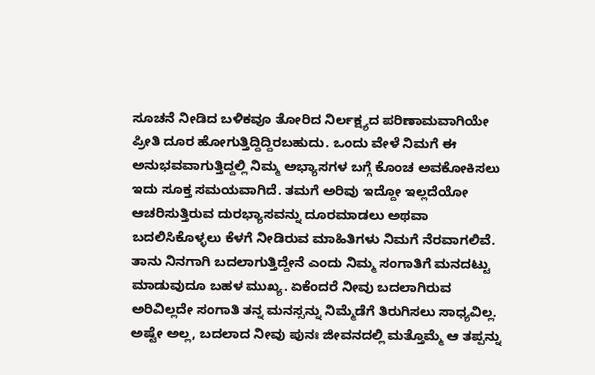ಸೂಚನೆ ನೀಡಿದ ಬಳಿಕವೂ ತೋರಿದ ನಿರ್ಲಕ್ಷ್ಯದ ಪರಿಣಾಮವಾಗಿಯೇ ಪ್ರೀತಿ ದೂರ ಹೋಗುತ್ತಿದ್ದಿದ್ದಿರಬಹುದು. ಒಂದು ವೇಳೆ ನಿಮಗೆ ಈ ಅನುಭವವಾಗುತ್ತಿದ್ದಲ್ಲಿ ನಿಮ್ಮ ಅಭ್ಯಾಸಗಳ ಬಗ್ಗೆ ಕೊಂಚ ಅವಕೋಕಿಸಲು ಇದು ಸೂಕ್ತ ಸಮಯವಾಗಿದೆ. ತಮಗೆ ಅರಿವು ಇದ್ದೋ ಇಲ್ಲದೆಯೋ ಆಚರಿಸುತ್ತಿರುವ ದುರಭ್ಯಾಸವನ್ನು ದೂರಮಾಡಲು ಅಥವಾ ಬದಲಿಸಿಕೊಳ್ಳಲು ಕೆಳಗೆ ನೀಡಿರುವ ಮಾಹಿತಿಗಳು ನಿಮಗೆ ನೆರವಾಗಲಿವೆ.
ತಾನು ನಿನಗಾಗಿ ಬದಲಾಗುತ್ತಿದ್ದೇನೆ ಎಂದು ನಿಮ್ಮ ಸಂಗಾತಿಗೆ ಮನದಟ್ಟು ಮಾಡುವುದೂ ಬಹಳ ಮುಖ್ಯ. ಏಕೆಂದರೆ ನೀವು ಬದಲಾಗಿರುವ ಅರಿವಿಲ್ಲದೇ ಸಂಗಾತಿ ತನ್ನ ಮನಸ್ಸನ್ನು ನಿಮ್ಮೆಡೆಗೆ ತಿರುಗಿಸಲು ಸಾಧ್ಯವಿಲ್ಲ. ಅಷ್ಟೇ ಅಲ್ಲ, ಬದಲಾದ ನೀವು ಪುನಃ ಜೀವನದಲ್ಲಿ ಮತ್ತೊಮ್ಮೆ ಆ ತಪ್ಪನ್ನು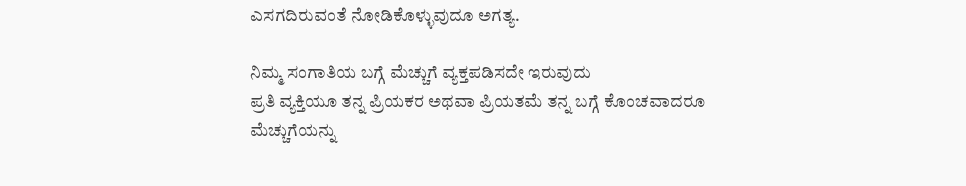ಎಸಗದಿರುವಂತೆ ನೋಡಿಕೊಳ್ಳುವುದೂ ಅಗತ್ಯ.

ನಿಮ್ಮ ಸಂಗಾತಿಯ ಬಗ್ಗೆ ಮೆಚ್ಚುಗೆ ವ್ಯಕ್ತಪಡಿಸದೇ ಇರುವುದು
ಪ್ರತಿ ವ್ಯಕ್ತಿಯೂ ತನ್ನ ಪ್ರಿಯಕರ ಅಥವಾ ಪ್ರಿಯತಮೆ ತನ್ನ ಬಗ್ಗೆ ಕೊಂಚವಾದರೂ ಮೆಚ್ಚುಗೆಯನ್ನು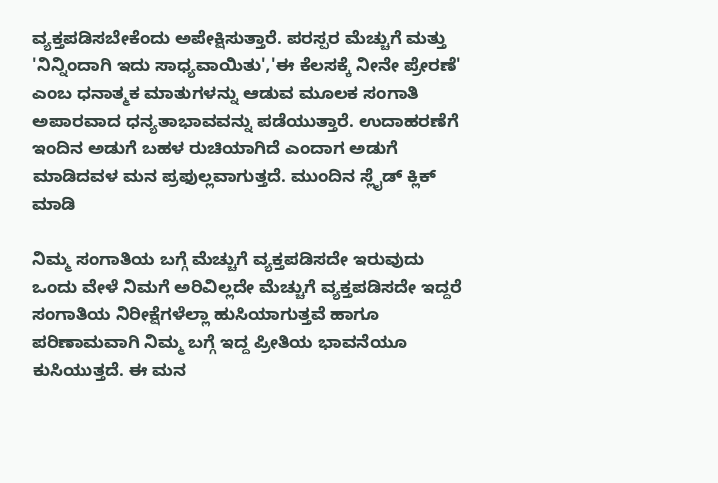ವ್ಯಕ್ತಪಡಿಸಬೇಕೆಂದು ಅಪೇಕ್ಷಿಸುತ್ತಾರೆ. ಪರಸ್ಪರ ಮೆಚ್ಚುಗೆ ಮತ್ತು 'ನಿನ್ನಿಂದಾಗಿ ಇದು ಸಾಧ್ಯವಾಯಿತು','ಈ ಕೆಲಸಕ್ಕೆ ನೀನೇ ಪ್ರೇರಣೆ' ಎಂಬ ಧನಾತ್ಮಕ ಮಾತುಗಳನ್ನು ಆಡುವ ಮೂಲಕ ಸಂಗಾತಿ ಅಪಾರವಾದ ಧನ್ಯತಾಭಾವವನ್ನು ಪಡೆಯುತ್ತಾರೆ. ಉದಾಹರಣೆಗೆ ಇಂದಿನ ಅಡುಗೆ ಬಹಳ ರುಚಿಯಾಗಿದೆ ಎಂದಾಗ ಅಡುಗೆ ಮಾಡಿದವಳ ಮನ ಪ್ರಫುಲ್ಲವಾಗುತ್ತದೆ. ಮುಂದಿನ ಸ್ಲೈಡ್ ಕ್ಲಿಕ್ ಮಾಡಿ

ನಿಮ್ಮ ಸಂಗಾತಿಯ ಬಗ್ಗೆ ಮೆಚ್ಚುಗೆ ವ್ಯಕ್ತಪಡಿಸದೇ ಇರುವುದು
ಒಂದು ವೇಳೆ ನಿಮಗೆ ಅರಿವಿಲ್ಲದೇ ಮೆಚ್ಚುಗೆ ವ್ಯಕ್ತಪಡಿಸದೇ ಇದ್ದರೆ ಸಂಗಾತಿಯ ನಿರೀಕ್ಷೆಗಳೆಲ್ಲಾ ಹುಸಿಯಾಗುತ್ತವೆ ಹಾಗೂ ಪರಿಣಾಮವಾಗಿ ನಿಮ್ಮ ಬಗ್ಗೆ ಇದ್ದ ಪ್ರೀತಿಯ ಭಾವನೆಯೂ ಕುಸಿಯುತ್ತದೆ. ಈ ಮನ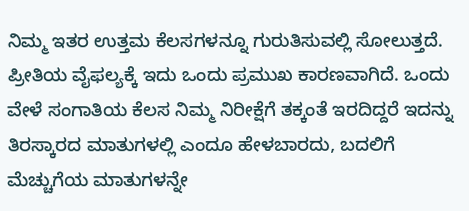ನಿಮ್ಮ ಇತರ ಉತ್ತಮ ಕೆಲಸಗಳನ್ನೂ ಗುರುತಿಸುವಲ್ಲಿ ಸೋಲುತ್ತದೆ. ಪ್ರೀತಿಯ ವೈಫಲ್ಯಕ್ಕೆ ಇದು ಒಂದು ಪ್ರಮುಖ ಕಾರಣವಾಗಿದೆ. ಒಂದು ವೇಳೆ ಸಂಗಾತಿಯ ಕೆಲಸ ನಿಮ್ಮ ನಿರೀಕ್ಷೆಗೆ ತಕ್ಕಂತೆ ಇರದಿದ್ದರೆ ಇದನ್ನು ತಿರಸ್ಕಾರದ ಮಾತುಗಳಲ್ಲಿ ಎಂದೂ ಹೇಳಬಾರದು, ಬದಲಿಗೆ ಮೆಚ್ಚುಗೆಯ ಮಾತುಗಳನ್ನೇ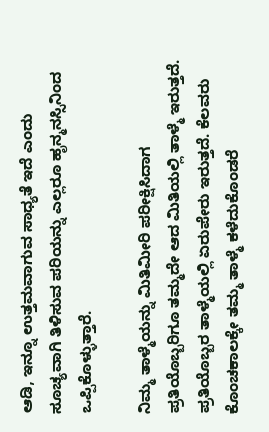ಆಡಿ, ಇನ್ನೂ ಉತ್ತಮವಾಗುವ ಸಾಧ್ಯತೆ ಇದೆ ಎಂದು ಸೂಚ್ಯವಾಗಿ ತಿಳಿಸುವ ಪರಿಯನ್ನು ಎಲ್ಲರೂ ಹೃನ್ಮನಸ್ಸಿನಿಂದ ಒಪ್ಪಿಕೊಳ್ಳುತ್ತಾರೆ.

ನಿಮ್ಮ ತಾಳ್ಮೆಯನ್ನು ಮಿತಿಮೀರಿ ಪರೀಕ್ಷಿಸಿದಾಗ
ಪ್ರತಿಯೊಬ್ಬರಿಗೂ ತಮ್ಮದೇ ಆದ ಮಿತಿಯಲ್ಲಿ ತಾಳ್ಮೆ ಇರುತ್ತದೆ. ಪ್ರತಿಯೊಬ್ಬರ ತಾಳ್ಮೆಯಲ್ಲಿ ಏರುಪೇರು ಇರುತ್ತದೆ. ಕೆಲವರು ಕೊಂಚಕಾಲಕ್ಕೇ ತಮ್ಮ ತಾಳ್ಮೆ ಕಳೆದುಕೊಂಡರೆ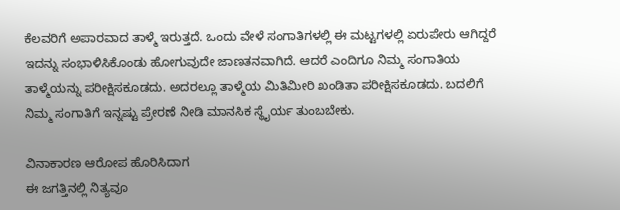ಕೆಲವರಿಗೆ ಅಪಾರವಾದ ತಾಳ್ಮೆ ಇರುತ್ತದೆ. ಒಂದು ವೇಳೆ ಸಂಗಾತಿಗಳಲ್ಲಿ ಈ ಮಟ್ಟಗಳಲ್ಲಿ ಏರುಪೇರು ಆಗಿದ್ದರೆ ಇದನ್ನು ಸಂಭಾಳಿಸಿಕೊಂಡು ಹೋಗುವುದೇ ಜಾಣತನವಾಗಿದೆ. ಆದರೆ ಎಂದಿಗೂ ನಿಮ್ಮ ಸಂಗಾತಿಯ ತಾಳ್ಮೆಯನ್ನು ಪರೀಕ್ಷಿಸಕೂಡದು. ಅದರಲ್ಲೂ ತಾಳ್ಮೆಯ ಮಿತಿಮೀರಿ ಖಂಡಿತಾ ಪರೀಕ್ಷಿಸಕೂಡದು. ಬದಲಿಗೆ ನಿಮ್ಮ ಸಂಗಾತಿಗೆ ಇನ್ನಷ್ಟು ಪ್ರೇರಣೆ ನೀಡಿ ಮಾನಸಿಕ ಸ್ಥೈರ್ಯ ತುಂಬಬೇಕು.

ವಿನಾಕಾರಣ ಆರೋಪ ಹೊರಿಸಿದಾಗ
ಈ ಜಗತ್ತಿನಲ್ಲಿ ನಿತ್ಯವೂ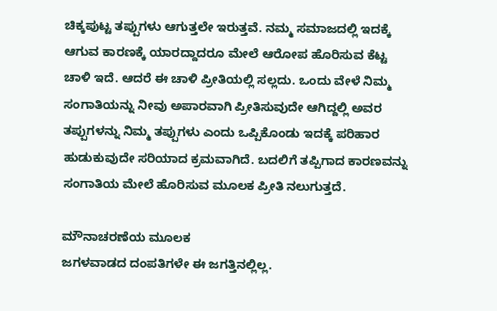ಚಿಕ್ಕಪುಟ್ಟ ತಪ್ಪುಗಳು ಆಗುತ್ತಲೇ ಇರುತ್ತವೆ. ನಮ್ಮ ಸಮಾಜದಲ್ಲಿ ಇದಕ್ಕೆ ಆಗುವ ಕಾರಣಕ್ಕೆ ಯಾರದ್ದಾದರೂ ಮೇಲೆ ಆರೋಪ ಹೊರಿಸುವ ಕೆಟ್ಟ ಚಾಳಿ ಇದೆ. ಆದರೆ ಈ ಚಾಳಿ ಪ್ರೀತಿಯಲ್ಲಿ ಸಲ್ಲದು. ಒಂದು ವೇಳೆ ನಿಮ್ಮ ಸಂಗಾತಿಯನ್ನು ನೀವು ಅಪಾರವಾಗಿ ಪ್ರೀತಿಸುವುದೇ ಆಗಿದ್ದಲ್ಲಿ ಅವರ ತಪ್ಪುಗಳನ್ನು ನಿಮ್ಮ ತಪ್ಪುಗಳು ಎಂದು ಒಪ್ಪಿಕೊಂಡು ಇದಕ್ಕೆ ಪರಿಹಾರ ಹುಡುಕುವುದೇ ಸರಿಯಾದ ಕ್ರಮವಾಗಿದೆ. ಬದಲಿಗೆ ತಪ್ಪಿಗಾದ ಕಾರಣವನ್ನು ಸಂಗಾತಿಯ ಮೇಲೆ ಹೊರಿಸುವ ಮೂಲಕ ಪ್ರೀತಿ ನಲುಗುತ್ತದೆ.

ಮೌನಾಚರಣೆಯ ಮೂಲಕ
ಜಗಳವಾಡದ ದಂಪತಿಗಳೇ ಈ ಜಗತ್ತಿನಲ್ಲಿಲ್ಲ.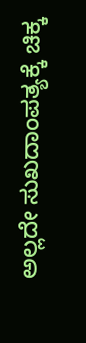ಅಲ್ಲದೇ ಸುಖದಾಂಪತ್ಯಕ್ಕೆ ಚಿಕ್ಕ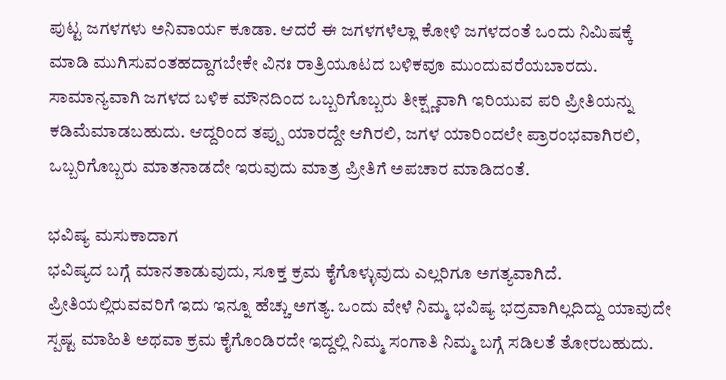ಪುಟ್ಟ ಜಗಳಗಳು ಅನಿವಾರ್ಯ ಕೂಡಾ. ಆದರೆ ಈ ಜಗಳಗಳೆಲ್ಲಾ ಕೋಳಿ ಜಗಳದಂತೆ ಒಂದು ನಿಮಿಷಕ್ಕೆ ಮಾಡಿ ಮುಗಿಸುವಂತಹದ್ದಾಗಬೇಕೇ ವಿನಃ ರಾತ್ರಿಯೂಟದ ಬಳಿಕವೂ ಮುಂದುವರೆಯಬಾರದು. ಸಾಮಾನ್ಯವಾಗಿ ಜಗಳದ ಬಳಿಕ ಮೌನದಿಂದ ಒಬ್ಬರಿಗೊಬ್ಬರು ತೀಕ್ಷ್ಣವಾಗಿ ಇರಿಯುವ ಪರಿ ಪ್ರೀತಿಯನ್ನು ಕಡಿಮೆಮಾಡಬಹುದು. ಆದ್ದರಿಂದ ತಪ್ಪು ಯಾರದ್ದೇ ಆಗಿರಲಿ, ಜಗಳ ಯಾರಿಂದಲೇ ಪ್ರಾರಂಭವಾಗಿರಲಿ, ಒಬ್ಬರಿಗೊಬ್ಬರು ಮಾತನಾಡದೇ ಇರುವುದು ಮಾತ್ರ ಪ್ರೀತಿಗೆ ಅಪಚಾರ ಮಾಡಿದಂತೆ.

ಭವಿಷ್ಯ ಮಸುಕಾದಾಗ
ಭವಿಷ್ಯದ ಬಗ್ಗೆ ಮಾನತಾಡುವುದು, ಸೂಕ್ತ ಕ್ರಮ ಕೈಗೊಳ್ಳುವುದು ಎಲ್ಲರಿಗೂ ಅಗತ್ಯವಾಗಿದೆ. ಪ್ರೀತಿಯಲ್ಲಿರುವವರಿಗೆ ಇದು ಇನ್ನೂ ಹೆಚ್ಚು ಅಗತ್ಯ. ಒಂದು ವೇಳೆ ನಿಮ್ಮ ಭವಿಷ್ಯ ಭದ್ರವಾಗಿಲ್ಲದಿದ್ದು ಯಾವುದೇ ಸ್ಪಷ್ಟ ಮಾಹಿತಿ ಅಥವಾ ಕ್ರಮ ಕೈಗೊಂಡಿರದೇ ಇದ್ದಲ್ಲಿ ನಿಮ್ಮ ಸಂಗಾತಿ ನಿಮ್ಮ ಬಗ್ಗೆ ಸಡಿಲತೆ ತೋರಬಹುದು.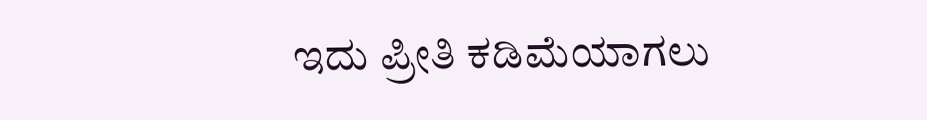ಇದು ಪ್ರೀತಿ ಕಡಿಮೆಯಾಗಲು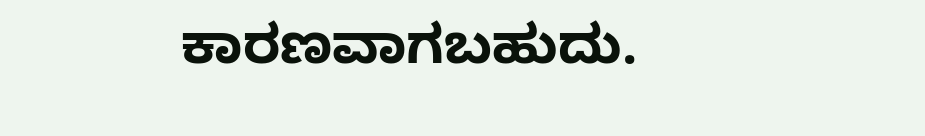ಕಾರಣವಾಗಬಹುದು.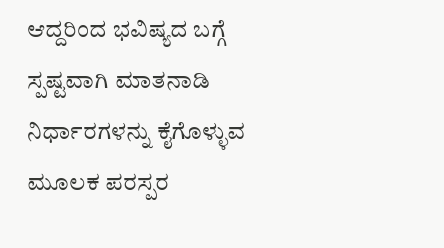ಆದ್ದರಿಂದ ಭವಿಷ್ಯದ ಬಗ್ಗೆ ಸ್ಪಷ್ಟವಾಗಿ ಮಾತನಾಡಿ ನಿರ್ಧಾರಗಳನ್ನು ಕೈಗೊಳ್ಳುವ ಮೂಲಕ ಪರಸ್ಪರ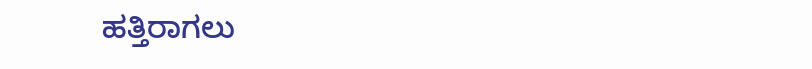ಹತ್ತಿರಾಗಲು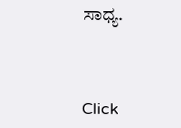ಸಾಧ್ಯ.



Click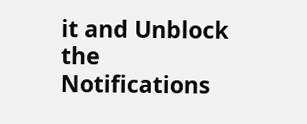it and Unblock the Notifications